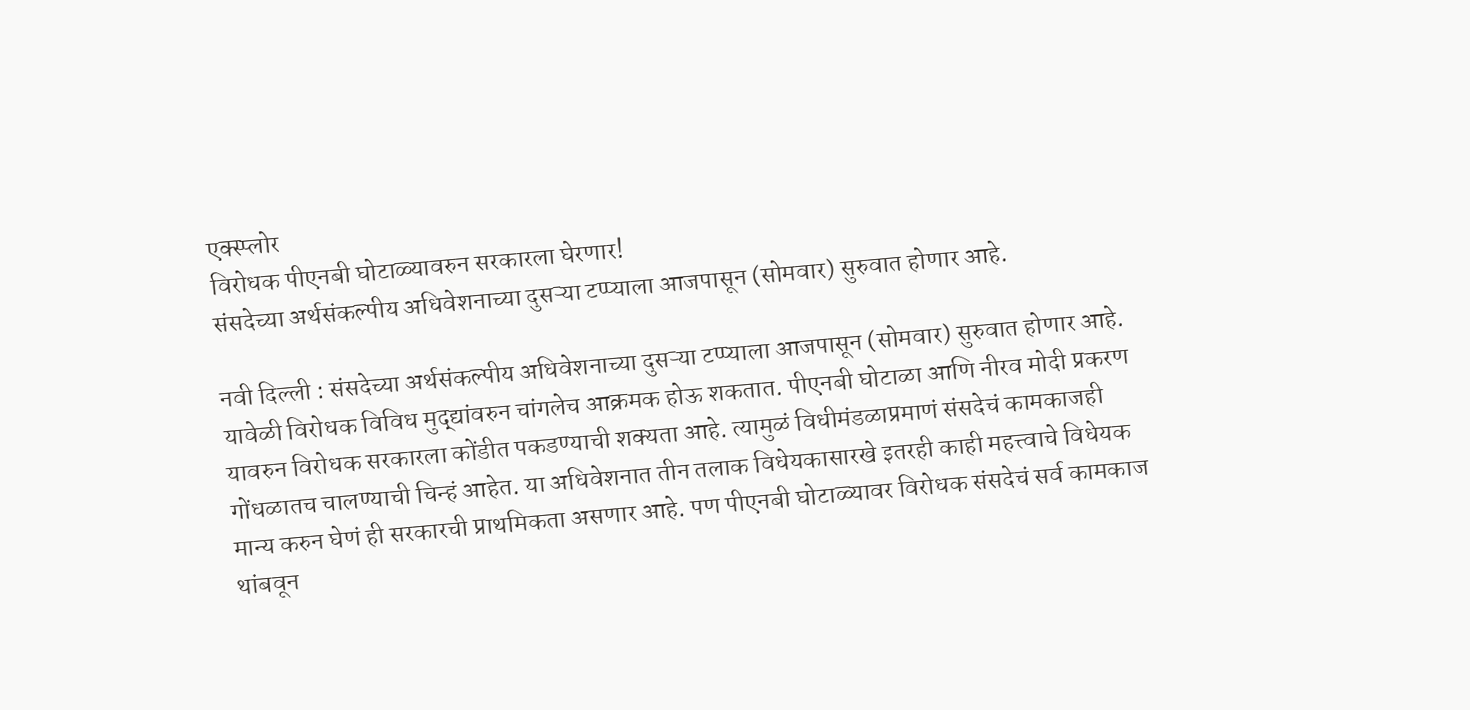एक्स्प्लोर
विरोधक पीएनबी घोटाळ्यावरुन सरकारला घेरणार!
संसदेच्या अर्थसंकल्पीय अधिवेशनाच्या दुसऱ्या टप्प्याला आजपासून (सोमवार) सुरुवात होणार आहे.

नवी दिल्ली : संसदेच्या अर्थसंकल्पीय अधिवेशनाच्या दुसऱ्या टप्प्याला आजपासून (सोमवार) सुरुवात होणार आहे. यावेळी विरोधक विविध मुद्द्यांवरुन चांगलेच आक्रमक होऊ शकतात. पीएनबी घोटाळा आणि नीरव मोदी प्रकरण यावरुन विरोधक सरकारला कोंडीत पकडण्याची शक्यता आहे. त्यामुळं विधीमंडळाप्रमाणं संसदेचं कामकाजही गोंधळातच चालण्याची चिन्हं आहेत. या अधिवेशनात तीन तलाक विधेयकासारखे इतरही काही महत्त्वाचे विधेयक मान्य करुन घेणं ही सरकारची प्राथमिकता असणार आहे. पण पीएनबी घोटाळ्यावर विरोधक संसदेचं सर्व कामकाज थांबवून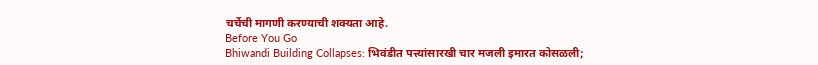चर्चेची मागणी करण्याची शक्यता आहे.
Before You Go
Bhiwandi Building Collapses: भिवंडीत पत्त्यांसारखी चार मजली इमारत कोसळली;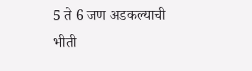5 ते 6 जण अडकल्याची भीती